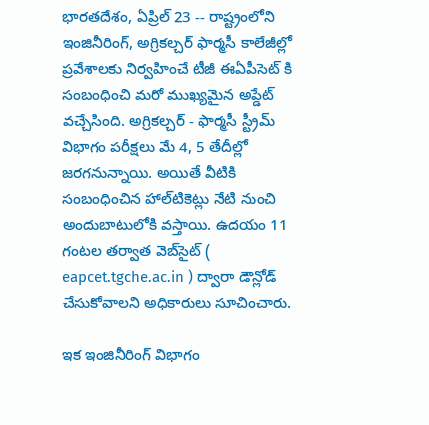భారతదేశం, ఏప్రిల్ 23 -- రాష్ట్రంలోని ఇంజినీరింగ్, అగ్రికల్చర్ ఫార్మసీ కాలేజీల్లో ప్రవేశాలకు నిర్వహించే టీజీ ఈఏపీసెట్ కి సంబంధించి మరో ముఖ్యమైన అప్డేట్ వచ్చేసింది. అగ్రికల్చర్ - ఫార్మసీ స్ట్రీమ్ విభాగం పరీక్షలు మే 4, 5 తేదీల్లో జరగనున్నాయి. అయితే వీటికి సంబంధించిన హాల్‌టికెట్లు నేటి నుంచి అందుబాటులోకి వస్తాయి. ఉదయం 11 గంటల తర్వాత వెబ్‌సైట్‌ ( eapcet.tgche.ac.in ) ద్వారా డౌన్లోడ్ చేసుకోవాలని అధికారులు సూచించారు.

ఇక ఇంజినీరింగ్ విభాగం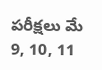పరీక్షలు మే 9, 10, 11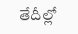తేదీల్లో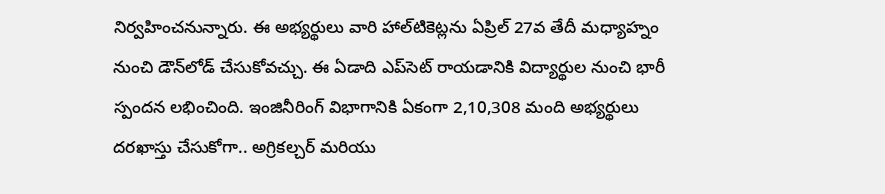నిర్వహించనున్నారు. ఈ అభ్యర్థులు వారి హాల్‌టికెట్లను ఏప్రిల్ 27వ తేదీ మధ్యాహ్నం నుంచి డౌన్‌లోడ్ చేసుకోవచ్చు. ఈ ఏడాది ఎప్‌సెట్ రాయడానికి విద్యార్థుల నుంచి భారీ స్పందన లభించింది. ఇంజినీరింగ్ విభాగానికి ఏకంగా 2,10,308 మంది అభ్యర్థులు దరఖాస్తు చేసుకోగా.. అగ్రికల్చర్ మరియు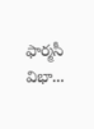ఫార్మసీ విభా...